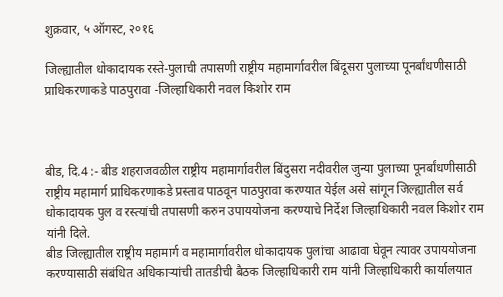शुक्रवार, ५ ऑगस्ट, २०१६

जिल्ह्यातील धोकादायक रस्ते-पुलाची तपासणी राष्ट्रीय महामार्गावरील बिंदूसरा पुलाच्या पूनर्बांधणीसाठी प्राधिकरणाकडे पाठपुरावा -जिल्हाधिकारी नवल किशोर राम



बीड, दि.4 :- बीड शहराजवळील राष्ट्रीय महामार्गावरील बिंदुसरा नदीवरील जुन्या पुलाच्या पूनर्बांधणीसाठी राष्ट्रीय महामार्ग प्राधिकरणाकडे प्रस्ताव पाठवून पाठपुरावा करण्यात येईल असे सांगून जिल्ह्यातील सर्व धोकादायक पुल व रस्त्यांची तपासणी करुन उपाययोजना करण्याचे निर्देश जिल्हाधिकारी नवल किशोर राम यांनी दिले.
बीड जिल्ह्यातील राष्ट्रीय महामार्ग व महामार्गावरील धोकादायक पुलांचा आढावा घेवून त्यावर उपाययोजना करण्यासाठी संबंधित अधिकाऱ्यांची तातडीची बैठक जिल्हाधिकारी राम यांनी जिल्हाधिकारी कार्यालयात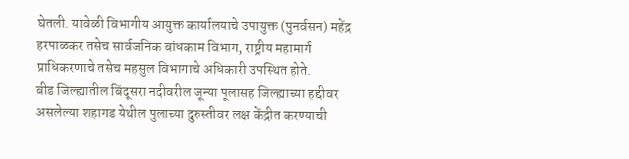घेतली. यावेळी विभागीय आयुक्त कार्यालयाचे उपायुक्त (पुनर्वसन) महेंद्र हरपाळकर तसेच सार्वजनिक बांधकाम विभाग, राष्ट्रीय महामार्ग प्राधिकरणाचे तसेच महसुल विभागाचे अधिकारी उपस्थित होते.
बीड जिल्ह्यातील बिंदूसरा नदीवरील जून्या पूलासह जिल्ह्याच्या हद्दीवर असलेल्या शहागड येथील पुलाच्या दुरुस्तीवर लक्ष केंद्रीत करण्याची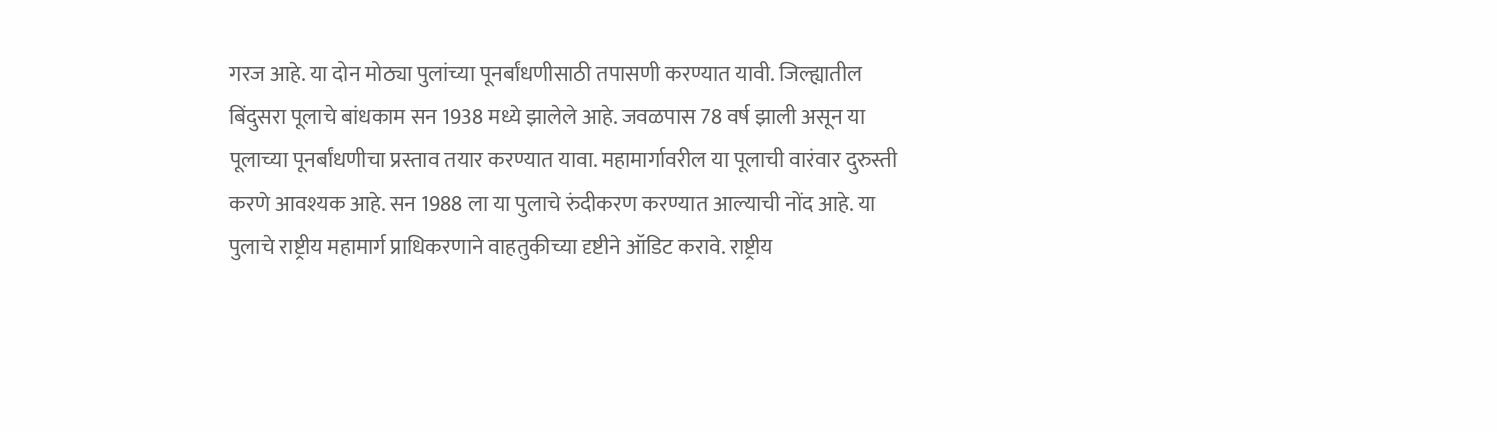गरज आहे. या दोन मोठ्या पुलांच्या पूनर्बांधणीसाठी तपासणी करण्यात यावी. जिल्ह्यातील बिंदुसरा पूलाचे बांधकाम सन 1938 मध्ये झालेले आहे. जवळपास 78 वर्ष झाली असून या पूलाच्या पूनर्बांधणीचा प्रस्ताव तयार करण्यात यावा. महामार्गावरील या पूलाची वारंवार दुरुस्ती करणे आवश्यक आहे. सन 1988 ला या पुलाचे रुंदीकरण करण्यात आल्याची नोंद आहे. या पुलाचे राष्ट्रीय महामार्ग प्राधिकरणाने वाहतुकीच्या दृष्टीने ऑडिट करावे. राष्ट्रीय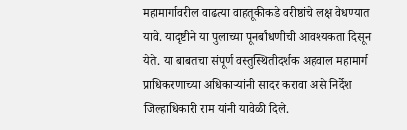महामार्गावरील वाढत्या वाहतूकीकडे वरीष्ठांचे लक्ष वेधण्यात यावे. यादृष्टीने या पुलाच्या पूनर्बांधणीची आवश्यकता दिसून येते. या बाबतचा संपूर्ण वस्तुस्थितीदर्शक अहवाल महामार्ग प्राधिकरणाच्या अधिकाऱ्यांनी सादर करावा असे निर्देश जिल्हाधिकारी राम यांनी यावेळी दिले.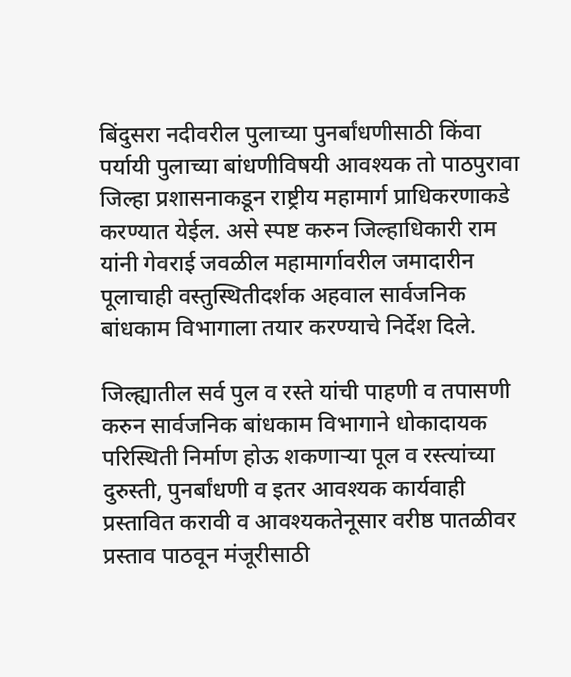बिंदुसरा नदीवरील पुलाच्या पुनर्बांधणीसाठी किंवा पर्यायी पुलाच्या बांधणीविषयी आवश्यक तो पाठपुरावा जिल्हा प्रशासनाकडून राष्ट्रीय महामार्ग प्राधिकरणाकडे करण्यात येईल. असे स्पष्ट करुन जिल्हाधिकारी राम यांनी गेवराई जवळील महामार्गावरील जमादारीन पूलाचाही वस्तुस्थितीदर्शक अहवाल सार्वजनिक बांधकाम विभागाला तयार करण्याचे निर्देश दिले.

जिल्ह्यातील सर्व पुल व रस्ते यांची पाहणी व तपासणी करुन सार्वजनिक बांधकाम विभागाने धोकादायक परिस्थिती निर्माण होऊ शकणाऱ्या पूल व रस्त्यांच्या दुरुस्ती, पुनर्बांधणी व इतर आवश्यक कार्यवाही प्रस्तावित करावी व आवश्यकतेनूसार वरीष्ठ पातळीवर प्रस्ताव पाठवून मंजूरीसाठी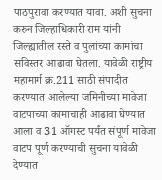पाठपुरावा करण्यात यावा. अशी सुचना करुन जिल्हाधिकारी राम यांनी जिल्ह्यातील रस्ते व पुलांच्या कामांचा सविस्तर आढावा घेतला. यावेळी राष्ट्रीय महामार्ग क्र.211 साठी संपादीत करण्यात आलेल्या जमिनीच्या मावेजा वाटपाच्या कामाचाही आढावा घेण्यात आला व 31 ऑगस्ट पर्यंत संपूर्ण मावेजा वाटप पूर्ण करण्याची सुचना यावेळी देण्यात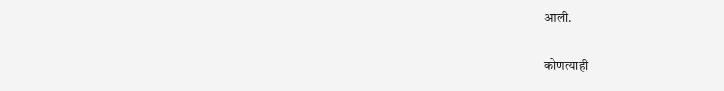आली.

कोणत्याही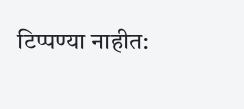टिप्पण्‍या नाहीत: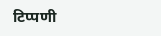टिप्पणी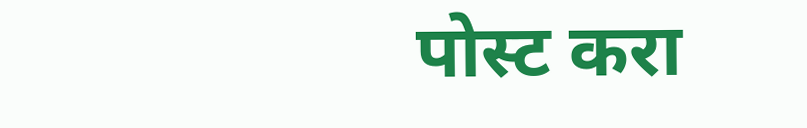पोस्ट करा